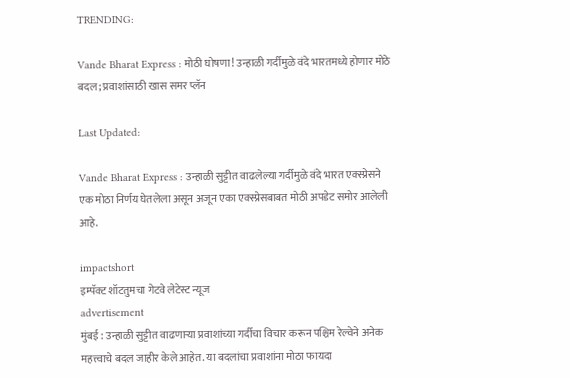TRENDING:

Vande Bharat Express : मोठी घोषणा! उन्हाळी गर्दीमुळे वंदे भारतमध्ये होणार मोठे बदल; प्रवाशांसाठी खास समर प्लॅन

Last Updated:

Vande Bharat Express : उन्हाळी सुट्टीत वाढलेल्या गर्दीमुळे वंदे भारत एक्स्प्रेसने एक मोठा निर्णय घेतलेला असून अजून एका एक्स्प्रेसबाबत मोठी अपडेट समोर आलेली आहे.

impactshort
इम्पॅक्ट शॉटतुमचा गेटवे लेटेस्ट न्यूज
advertisement
मुंबई : उन्हाळी सुट्टीत वाढणाऱ्या प्रवाशांच्या गर्दीचा विचार करून पश्चिम रेल्वेने अनेक महत्त्वाचे बदल जाहीर केले आहेत. या बदलांचा प्रवाशांना मोठा फायदा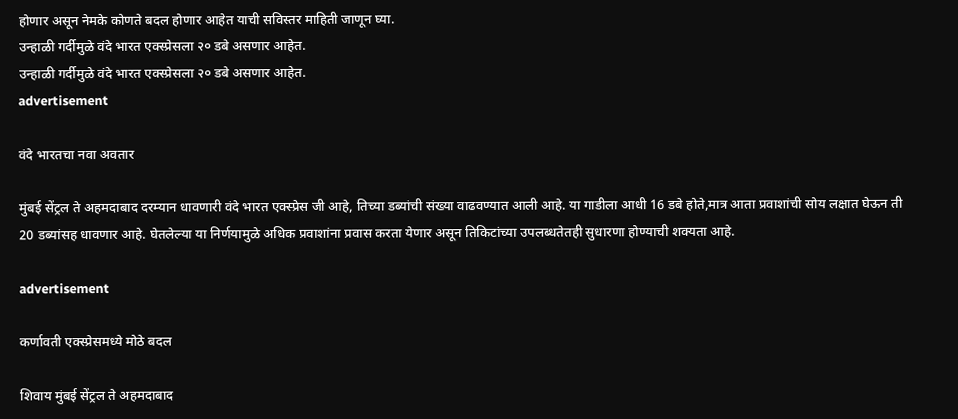होणार असून नेमके कोणते बदल होणार आहेत याची सविस्तर माहिती जाणून घ्या.
उन्हाळी गर्दीमुळे वंदे भारत एक्स्प्रेसला २० डबे असणार आहेत.
उन्हाळी गर्दीमुळे वंदे भारत एक्स्प्रेसला २० डबे असणार आहेत.
advertisement

वंदे भारतचा नवा अवतार

मुंबई सेंट्रल ते अहमदाबाद दरम्यान धावणारी वंदे भारत एक्स्प्रेस जी आहे, तिच्या डब्यांची संख्या वाढवण्यात आली आहे. या गाडीला आधी 16 डबे होते,मात्र आता प्रवाशांची सोय लक्षात घेऊन ती 20 डब्यांसह धावणार आहे. घेतलेल्या या निर्णयामुळे अधिक प्रवाशांना प्रवास करता येणार असून तिकिटांच्या उपलब्धतेतही सुधारणा होण्याची शक्यता आहे.

advertisement

कर्णावती एक्स्प्रेसमध्ये मोठे बदल

शिवाय मुंबई सेंट्रल ते अहमदाबाद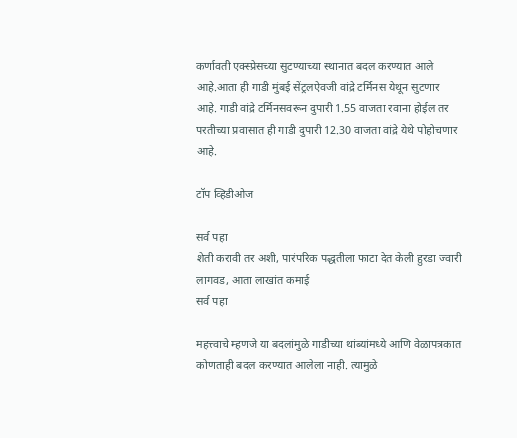कर्णावती एक्स्प्रेसच्या सुटण्याच्या स्थानात बदल करण्यात आले आहे.आता ही गाडी मुंबई सेंट्रलऐवजी वांद्रे टर्मिनस येथून सुटणार आहे. गाडी वांद्रे टर्मिनसवरून दुपारी 1.55 वाजता रवाना होईल तर परतीच्या प्रवासात ही गाडी दुपारी 12.30 वाजता वांद्रे येथे पोहोचणार आहे.

टॉप व्हिडीओज

सर्व पहा
शेती करावी तर अशी, पारंपरिक पद्धतीला फाटा देत केली हुरडा ज्वारी लागवड, आता लाखांत कमाई
सर्व पहा

महत्त्वाचे म्हणजे या बदलांमुळे गाडीच्या थांब्यांमध्ये आणि वेळापत्रकात कोणताही बदल करण्यात आलेला नाही. त्यामुळे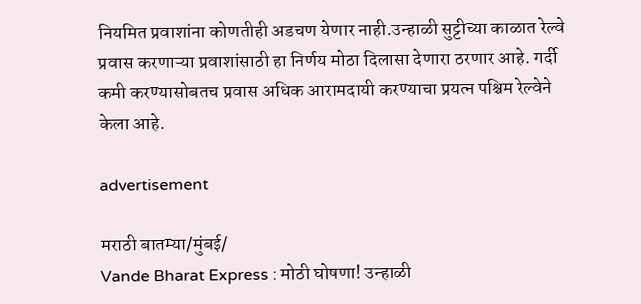नियमित प्रवाशांना कोणतीही अडचण येणार नाही.उन्हाळी सुट्टीच्या काळात रेल्वे प्रवास करणाऱ्या प्रवाशांसाठी हा निर्णय मोठा दिलासा देणारा ठरणार आहे. गर्दी कमी करण्यासोबतच प्रवास अधिक आरामदायी करण्याचा प्रयत्न पश्चिम रेल्वेने केला आहे.

advertisement

मराठी बातम्या/मुंबई/
Vande Bharat Express : मोठी घोषणा! उन्हाळी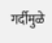गर्दीमुळे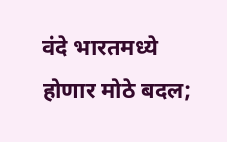वंदे भारतमध्ये होणार मोठे बदल;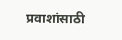प्रवाशांसाठी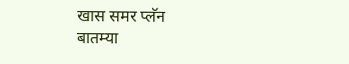खास समर प्लॅन
बातम्या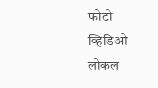फोटो
व्हिडिओ
लोकल